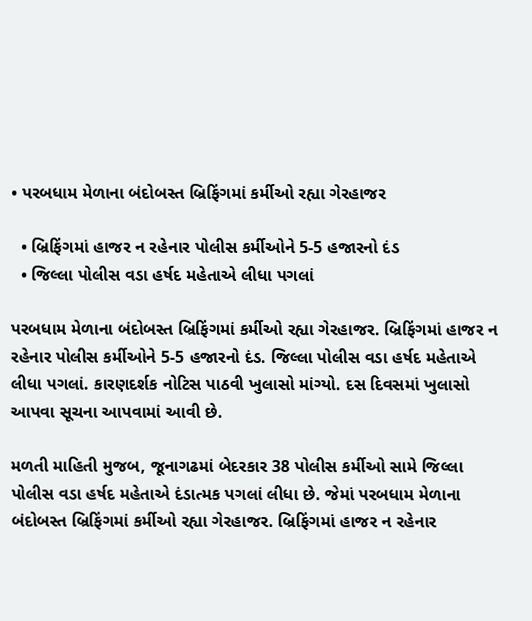• પરબધામ મેળાના બંદોબસ્ત બ્રિફિંગમાં કર્મીઓ રહ્યા ગેરહાજર

  • બ્રિફિંગમાં હાજર ન રહેનાર પોલીસ કર્મીઓને 5-5 હજારનો દંડ
  • જિલ્લા પોલીસ વડા હર્ષદ મહેતાએ લીધા પગલાં

પરબધામ મેળાના બંદોબસ્ત બ્રિફિંગમાં કર્મીઓ રહ્યા ગેરહાજર. બ્રિફિંગમાં હાજર ન રહેનાર પોલીસ કર્મીઓને 5-5 હજારનો દંડ. જિલ્લા પોલીસ વડા હર્ષદ મહેતાએ લીધા પગલાં. કારણદર્શક નોટિસ પાઠવી ખુલાસો માંગ્યો. દસ દિવસમાં ખુલાસો આપવા સૂચના આપવામાં આવી છે.

મળતી માહિતી મુજબ, જૂનાગઢમાં બેદરકાર 38 પોલીસ કર્મીઓ સામે જિલ્લા પોલીસ વડા હર્ષદ મહેતાએ દંડાત્મક પગલાં લીધા છે. જેમાં પરબધામ મેળાના બંદોબસ્ત બ્રિફિંગમાં કર્મીઓ રહ્યા ગેરહાજર. બ્રિફિંગમાં હાજર ન રહેનાર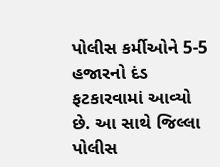પોલીસ કર્મીઓને 5-5 હજારનો દંડ ફટકારવામાં આવ્યો છે. આ સાથે જિલ્લા પોલીસ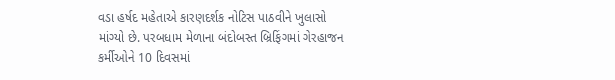વડા હર્ષદ મહેતાએ કારણદર્શક નોટિસ પાઠવીને ખુલાસો માંગ્યો છે. પરબધામ મેળાના બંદોબસ્ત બ્રિફિંગમાં ગેરહાજન કર્મીઓને 10 દિવસમાં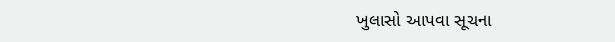ખુલાસો આપવા સૂચના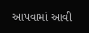આપવામાં આવી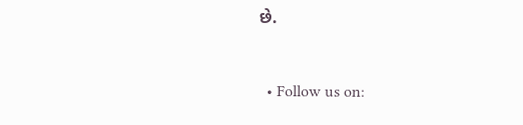છે.


  • Follow us on: